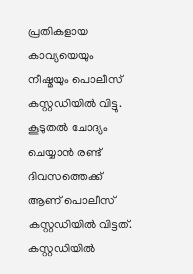പ്രതികളായ കാവ്യയെയും നീഷ്മയും പൊലീസ് കസ്റ്റഡിയിൽ വിട്ടു.
കൂടുതൽ ചോദ്യം ചെയ്യാൻ രണ്ട് ദിവസത്തെക്ക് ആണ് പൊലീസ് കസ്റ്റഡിയിൽ വിട്ടത്. കസ്റ്റഡിയിൽ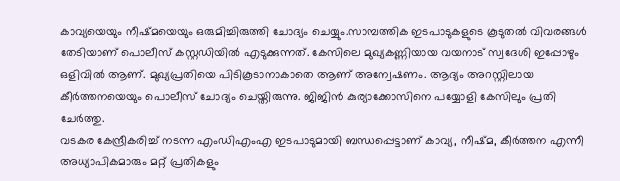കാവ്യയെയും നീഷ്മയെയും ഒരുമിച്ചിരുത്തി ചോദ്യം ചെയ്യും.സാമ്പത്തിക ഇടപാടുകളുടെ കൂടുതൽ വിവരങ്ങൾ തേടിയാണ് പൊലീസ് കസ്റ്റഡിയിൽ എടുക്കുന്നത്. കേസിലെ മുഖ്യകണ്ണിയായ വയനാട് സ്വദേശി ഇപ്പോഴും ഒളിവിൽ ആണ്. മുഖ്യപ്രതിയെ പിടികൂടാനാകാതെ ആണ് അന്വേഷണം. ആദ്യം അറസ്റ്റിലായ കീർത്തനയെയും പൊലീസ് ചോദ്യം ചെയ്തിരുന്നു. ജിജിൻ കുര്യാക്കോസിനെ പയ്യോളി കേസിലും പ്രതി ചേർത്തു.
വടകര കേന്ദ്രീകരിച്ച് നടന്ന എംഡിഎംഎ ഇടപാടുമായി ബന്ധപ്പെട്ടാണ് കാവ്യ, നീഷ്മ, കീർത്തന എന്നീ അധ്യാപികമാരും മറ്റ് പ്രതികളും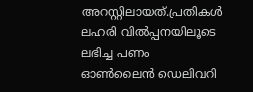അറസ്റ്റിലായത്.പ്രതികൾ ലഹരി വിൽപ്പനയിലൂടെ ലഭിച്ച പണം ഓൺലൈൻ ഡെലിവറി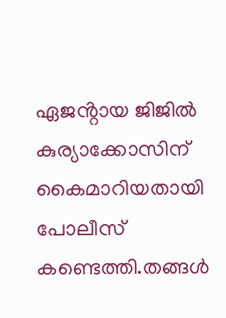ഏജൻ്റായ ജിജിൽ കുര്യാക്കോസിന് കൈമാറിയതായി പോലീസ് കണ്ടെത്തി.തങ്ങൾ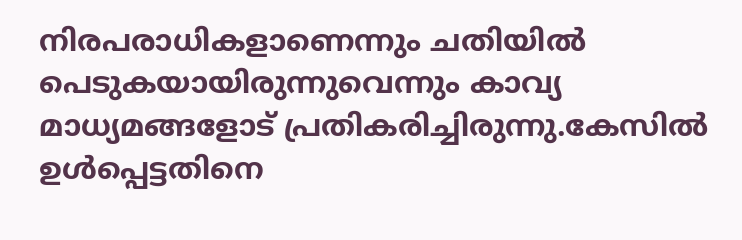നിരപരാധികളാണെന്നും ചതിയിൽ പെടുകയായിരുന്നുവെന്നും കാവ്യ മാധ്യമങ്ങളോട് പ്രതികരിച്ചിരുന്നു.കേസിൽ ഉൾപ്പെട്ടതിനെ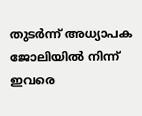തുടർന്ന് അധ്യാപക ജോലിയിൽ നിന്ന് ഇവരെ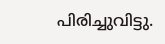പിരിച്ചുവിട്ടു.